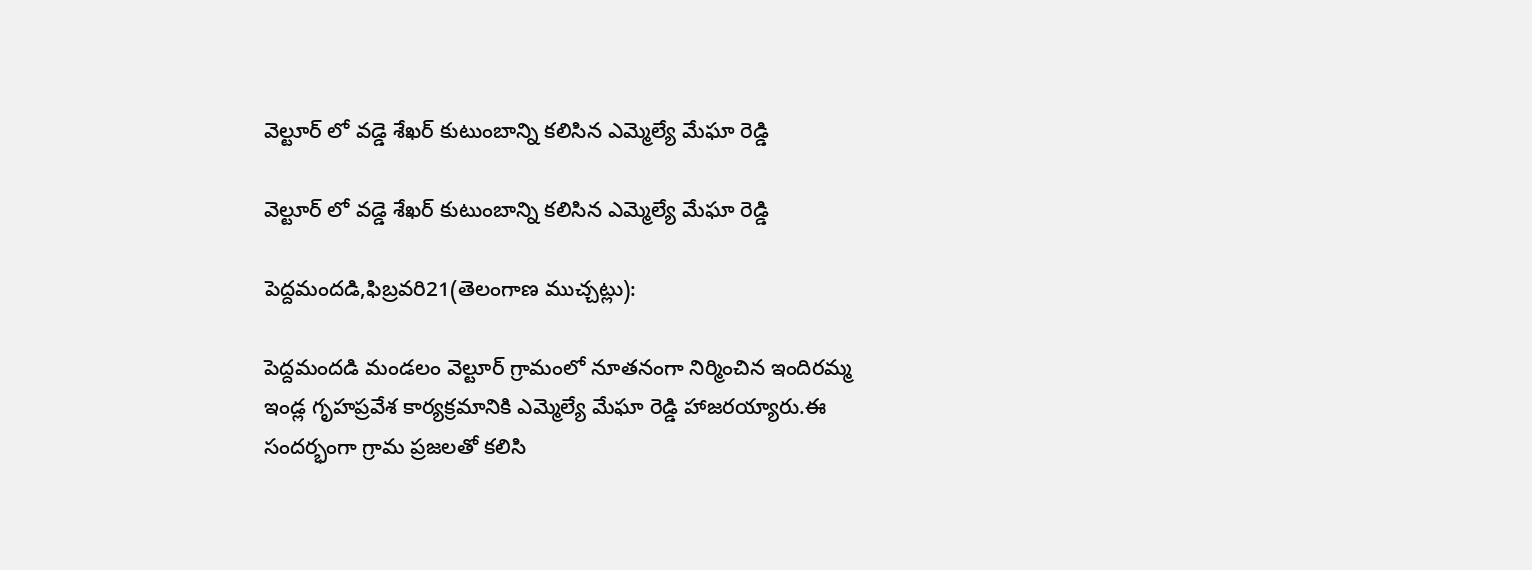వెల్టూర్ లో వడ్డె శేఖర్ కుటుంబాన్ని కలిసిన ఎమ్మెల్యే మేఘా రెడ్డి

వెల్టూర్ లో వడ్డె శేఖర్ కుటుంబాన్ని కలిసిన ఎమ్మెల్యే మేఘా రెడ్డి

పెద్దమందడి,ఫిబ్రవరి21(తెలంగాణ ముచ్చట్లు):

పెద్దమందడి మండలం వెల్టూర్ గ్రామంలో నూతనంగా నిర్మించిన ఇందిరమ్మ ఇండ్ల గృహప్రవేశ కార్యక్రమానికి ఎమ్మెల్యే మేఘా రెడ్డి హాజరయ్యారు.ఈ సందర్భంగా గ్రామ ప్రజలతో కలిసి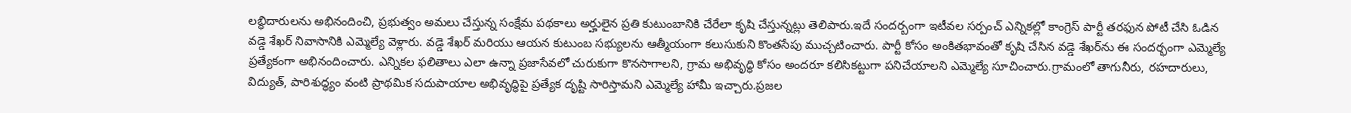లబ్ధిదారులను అభినందించి, ప్రభుత్వం అమలు చేస్తున్న సంక్షేమ పథకాలు అర్హులైన ప్రతి కుటుంబానికి చేరేలా కృషి చేస్తున్నట్లు తెలిపారు.ఇదే సందర్బంగా ఇటీవల సర్పంచ్ ఎన్నికల్లో కాంగ్రెస్ పార్టీ తరఫున పోటీ చేసి ఓడిన వడ్డె శేఖర్ నివాసానికి ఎమ్మెల్యే వెళ్లారు. వడ్డె శేఖర్ మరియు ఆయన కుటుంబ సభ్యులను ఆత్మీయంగా కలుసుకుని కొంతసేపు ముచ్చటించారు. పార్టీ కోసం అంకితభావంతో కృషి చేసిన వడ్డె శేఖర్‌ను ఈ సందర్భంగా ఎమ్మెల్యే ప్రత్యేకంగా అభినందించారు. ఎన్నికల ఫలితాలు ఎలా ఉన్నా ప్రజాసేవలో చురుకుగా కొనసాగాలని, గ్రామ అభివృద్ధి కోసం అందరూ కలిసికట్టుగా పనిచేయాలని ఎమ్మెల్యే సూచించారు.గ్రామంలో తాగునీరు, రహదారులు, విద్యుత్, పారిశుద్ధ్యం వంటి ప్రాథమిక సదుపాయాల అభివృద్ధిపై ప్రత్యేక దృష్టి సారిస్తామని ఎమ్మెల్యే హామీ ఇచ్చారు.ప్రజల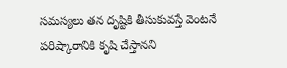సమస్యలు తన దృష్టికి తీసుకువస్తే వెంటనే పరిష్కారానికి కృషి చేస్తానని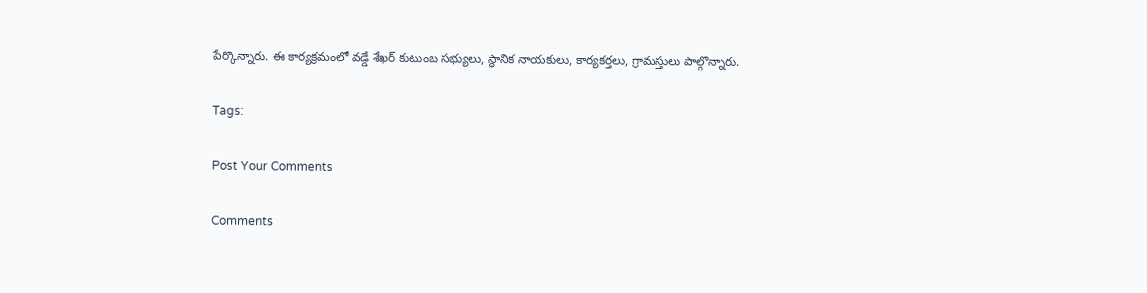పేర్కొన్నారు. ఈ కార్యక్రమంలో వడ్డే శేఖర్ కుటుంబ సభ్యులు, స్థానిక నాయకులు, కార్యకర్తలు, గ్రామస్తులు పాల్గొన్నారు.

Tags:

Post Your Comments

Comments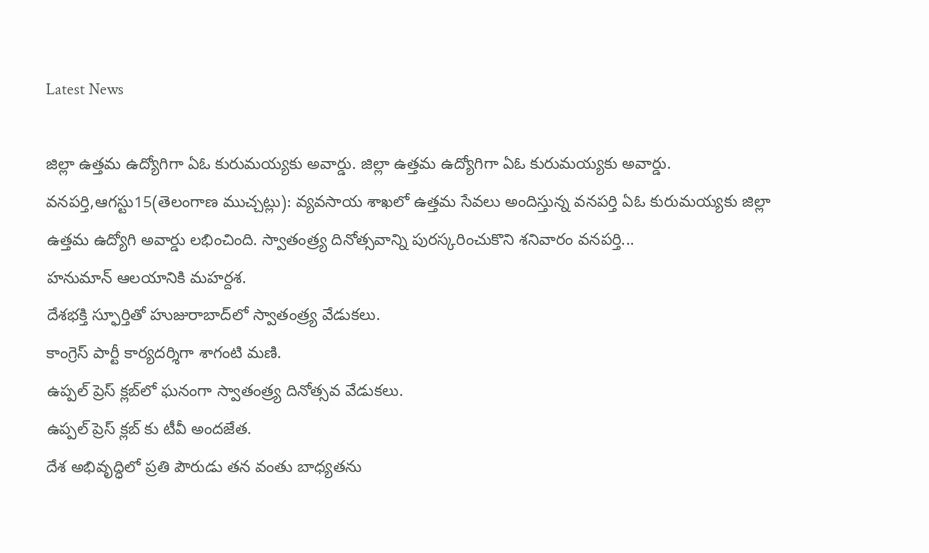Latest News

జిల్లా ఉత్తమ ఉద్యోగిగా ఏఓ కురుమయ్యకు అవార్డు. జిల్లా ఉత్తమ ఉద్యోగిగా ఏఓ కురుమయ్యకు అవార్డు.
వనపర్తి,ఆగస్టు15(తెలంగాణ ముచ్చట్లు): వ్యవసాయ శాఖలో ఉత్తమ సేవలు అందిస్తున్న వనపర్తి ఏఓ కురుమయ్యకు జిల్లా ఉత్తమ ఉద్యోగి అవార్డు లభించింది. స్వాతంత్ర్య దినోత్సవాన్ని పురస్కరించుకొని శనివారం వనపర్తి...
హనుమాన్ ఆలయానికి మహర్దశ.
దేశభక్తి స్ఫూర్తితో హుజురాబాద్‌లో స్వాతంత్ర్య వేడుకలు.
కాంగ్రెస్ పార్టీ కార్యదర్శిగా శాగంటి మణి.
ఉప్పల్ ప్రెస్ క్లబ్‌లో ఘనంగా స్వాతంత్ర్య దినోత్సవ వేడుకలు.
ఉప్పల్ ప్రెస్ క్లబ్‌ కు టీవీ అందజేత.
దేశ అభివృద్ధిలో ప్రతి పౌరుడు తన వంతు బాధ్యతను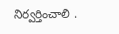నిర్వర్తించాలి .